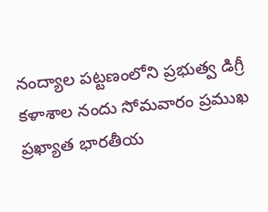నంద్యాల పట్టణంలోని ప్రభుత్వ డిగ్రీ కళాశాల నందు సోమవారం ప్రముఖ ప్రఖ్యాత భారతీయ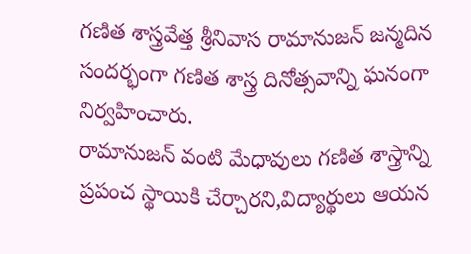గణిత శాస్త్రవేత్త శ్రీనివాస రామానుజన్ జన్మదిన సందర్భంగా గణిత శాస్త్ర దినోత్సవాన్ని ఘనంగా నిర్వహించారు.
రామానుజన్ వంటి మేధావులు గణిత శాస్త్రాన్ని ప్రపంచ స్థాయికి చేర్చారని,విద్యార్థులు ఆయన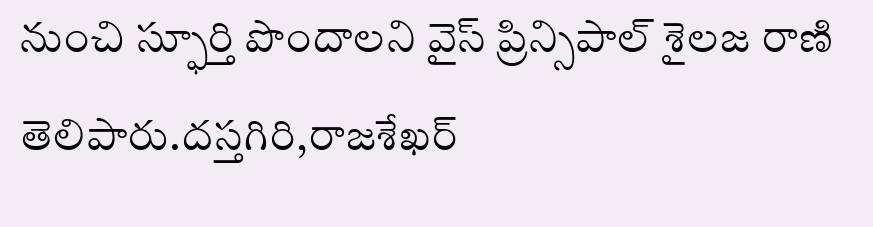నుంచి స్ఫూర్తి పొందాలని వైస్ ప్రిన్సిపాల్ శైలజ రాణి తెలిపారు.దస్తగిరి,రాజశేఖర్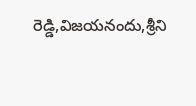రెడ్డి,విజయనందు,శ్రీని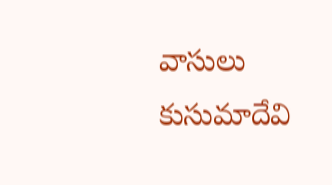వాసులు కుసుమాదేవి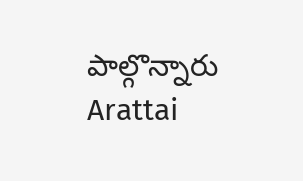పాల్గొన్నారు
Arattai